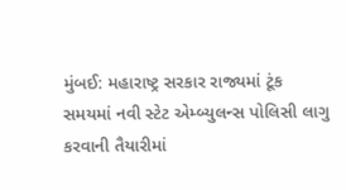મુંબઈ: મહારાષ્ટ્ર સરકાર રાજ્યમાં ટૂંક સમયમાં નવી સ્ટેટ એમ્બ્યુલન્સ પોલિસી લાગુ કરવાની તૈયારીમાં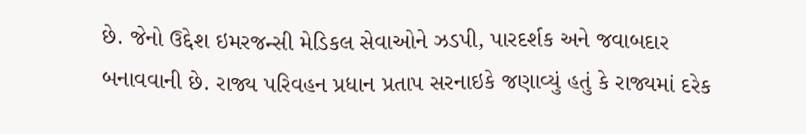છે. જેનો ઉદ્દેશ ઇમરજન્સી મેડિકલ સેવાઓને ઝડપી, પારદર્શક અને જવાબદાર બનાવવાની છે. રાજ્ય પરિવહન પ્રધાન પ્રતાપ સરનાઇકે જણાવ્યું હતું કે રાજ્યમાં દરેક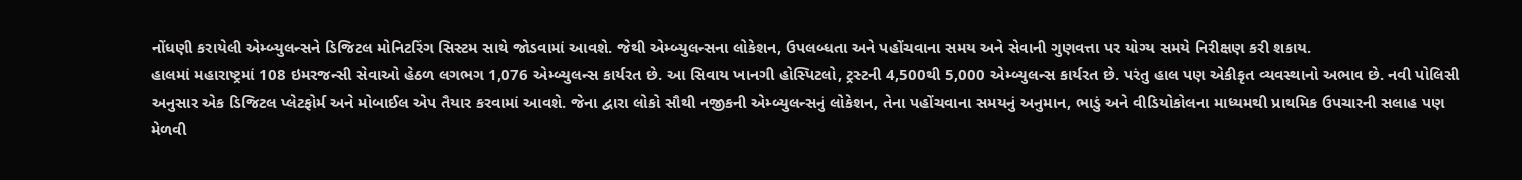નોંધણી કરાયેલી એમ્બ્યુલન્સને ડિજિટલ મોનિટરિંગ સિસ્ટમ સાથે જોડવામાં આવશે. જેથી એમ્બ્યુલન્સના લોકેશન, ઉપલબ્ધતા અને પહોંચવાના સમય અને સેવાની ગુણવત્તા પર યોગ્ય સમયે નિરીક્ષણ કરી શકાય.
હાલમાં મહારાષ્ટ્રમાં 108 ઇમરજન્સી સેવાઓ હેઠળ લગભગ 1,076 એમ્બ્યુલન્સ કાર્યરત છે. આ સિવાય ખાનગી હોસ્પિટલો, ટ્રસ્ટની 4,500થી 5,000 એમ્બ્યુલન્સ કાર્યરત છે. પરંતુ હાલ પણ એકીકૃત વ્યવસ્થાનો અભાવ છે. નવી પોલિસી અનુસાર એક ડિજિટલ પ્લેટફોર્મ અને મોબાઈલ એપ તૈયાર કરવામાં આવશે. જેના દ્વારા લોકો સૌથી નજીકની એમ્બ્યુલન્સનું લોકેશન, તેના પહોંચવાના સમયનું અનુમાન, ભાડું અને વીડિયોકોલના માધ્યમથી પ્રાથમિક ઉપચારની સલાહ પણ મેળવી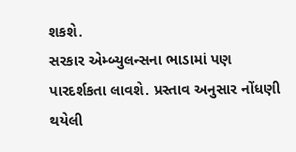શકશે.
સરકાર એમ્બ્યુલન્સના ભાડામાં પણ પારદર્શકતા લાવશે. પ્રસ્તાવ અનુસાર નોંધણી થયેલી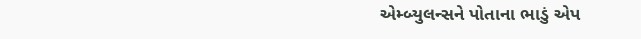એમ્બ્યુલન્સને પોતાના ભાડું એપ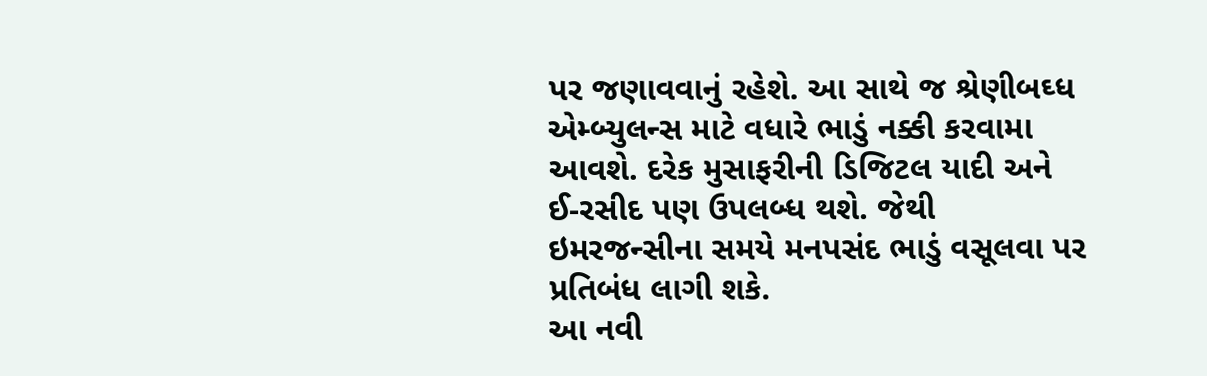પર જણાવવાનું રહેશે. આ સાથે જ શ્રેણીબઘ્ધ એમ્બ્યુલન્સ માટે વધારે ભાડું નક્કી કરવામા આવશે. દરેક મુસાફરીની ડિજિટલ યાદી અને ઈ-રસીદ પણ ઉપલબ્ધ થશે. જેથી ઇમરજન્સીના સમયે મનપસંદ ભાડું વસૂલવા પર પ્રતિબંધ લાગી શકે.
આ નવી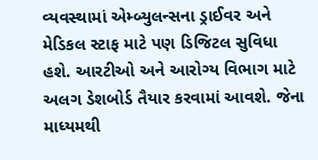વ્યવસ્થામાં એમ્બ્યુલન્સના ડ્રાઈવર અને મેડિકલ સ્ટાફ માટે પણ ડિજિટલ સુવિધા હશે. આરટીઓ અને આરોગ્ય વિભાગ માટે અલગ ડેશબોર્ડ તૈયાર કરવામાં આવશે. જેના માધ્યમથી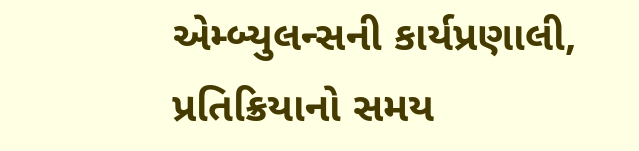એમ્બ્યુલન્સની કાર્યપ્રણાલી, પ્રતિક્રિયાનો સમય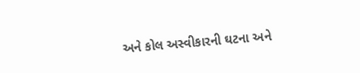અને કોલ અસ્વીકારની ઘટના અને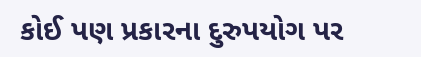કોઈ પણ પ્રકારના દુરુપયોગ પર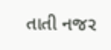તાતી નજર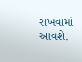રાખવામાં આવશે.